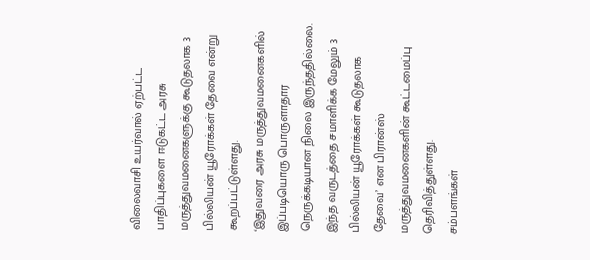விலைவாசி உயர்வால் ஏற்பட்ட பாதிப்புகளை ஈடுகட்ட அரசு மருத்துவமனைகளுக்கு கூடுதலாக 3 பில்லியன் யூரோக்கள் தேவை என்று கூறப்பட்டுள்ளது.
‘இதுவரை அரசு மருத்துவமனைகளில் இப்படியொரு பொருளாதார நெருக்கடியான நிலை இருந்ததில்லை. இந்த வருடத்தை சமாளிக்க மேலும் 3 பில்லியன் யூரோக்கள் கூடுதலாக தேவை’ என பிரான்ஸ் மருத்துவமனைகளின் கூட்டமைப்பு தெரிவித்துள்ளது.
சம்பளங்கள்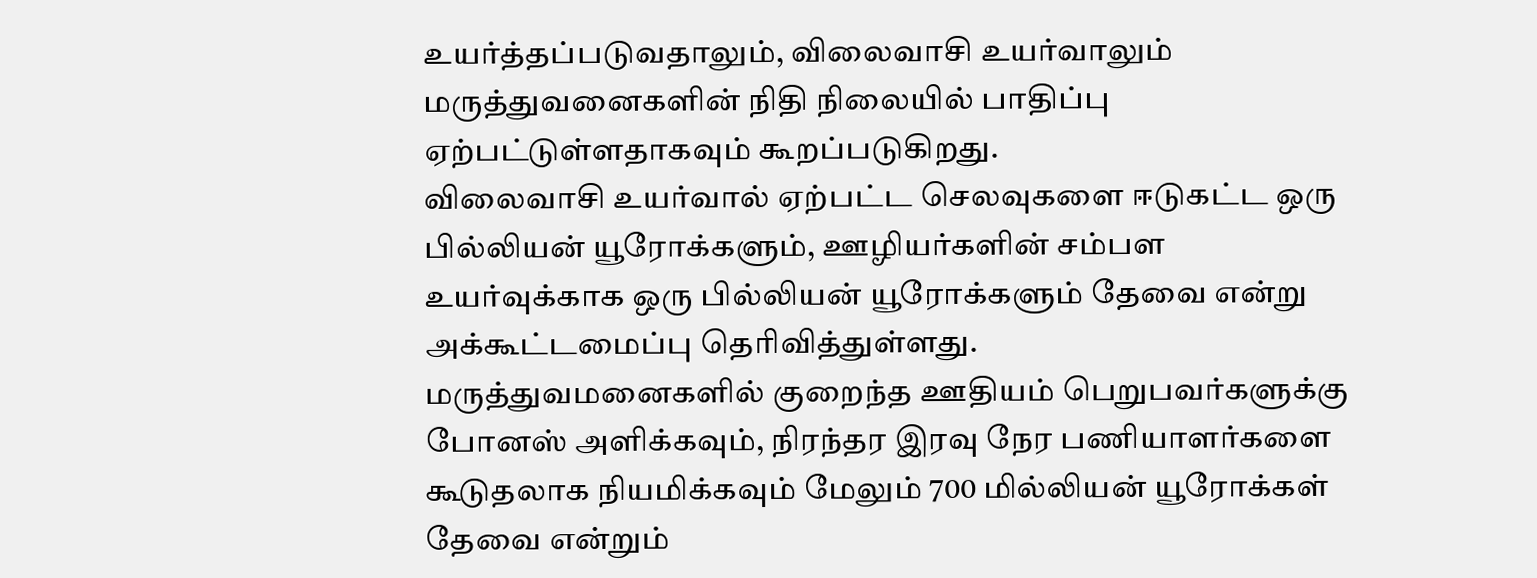உயர்த்தப்படுவதாலும், விலைவாசி உயர்வாலும் மருத்துவனைகளின் நிதி நிலையில் பாதிப்பு ஏற்பட்டுள்ளதாகவும் கூறப்படுகிறது.
விலைவாசி உயர்வால் ஏற்பட்ட செலவுகளை ஈடுகட்ட ஒரு பில்லியன் யூரோக்களும், ஊழியர்களின் சம்பள உயர்வுக்காக ஒரு பில்லியன் யூரோக்களும் தேவை என்று அக்கூட்டமைப்பு தெரிவித்துள்ளது.
மருத்துவமனைகளில் குறைந்த ஊதியம் பெறுபவர்களுக்கு போனஸ் அளிக்கவும், நிரந்தர இரவு நேர பணியாளர்களை கூடுதலாக நியமிக்கவும் மேலும் 700 மில்லியன் யூரோக்கள் தேவை என்றும்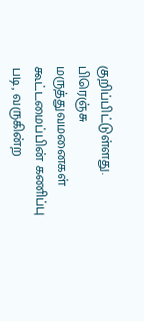குறிப்பிட்டுள்ளது.
பிரெஞ்சு மருத்துவமனைகள் கூட்டமைப்பின் கணிப்பு படி, வருகின்ற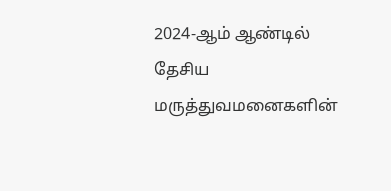2024-ஆம் ஆண்டில் தேசிய மருத்துவமனைகளின்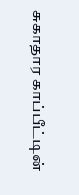சுகாதார காப்பீட்டின்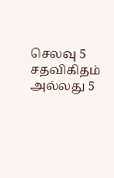செலவு 5 சதவிகிதம் அல்லது 5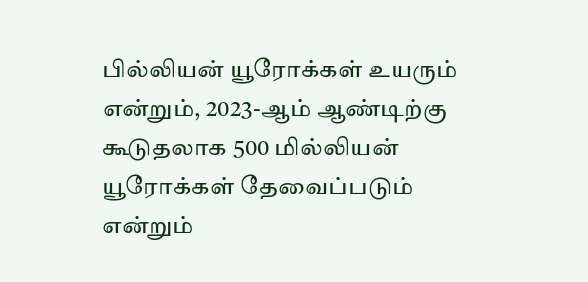பில்லியன் யூரோக்கள் உயரும் என்றும், 2023-ஆம் ஆண்டிற்கு கூடுதலாக 500 மில்லியன் யூரோக்கள் தேவைப்படும் என்றும்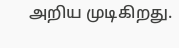அறிய முடிகிறது.